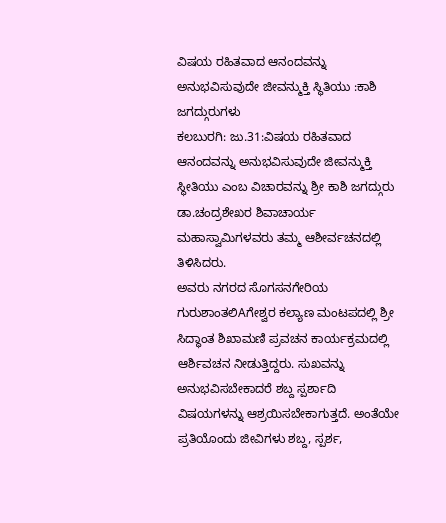ವಿಷಯ ರಹಿತವಾದ ಆನಂದವನ್ನು ಅನುಭವಿಸುವುದೇ ಜೀವನ್ಮುಕ್ತಿ ಸ್ಥಿತಿಯು :ಕಾಶಿ ಜಗದ್ಗುರುಗಳು
ಕಲಬುರಗಿ: ಜು.31:ವಿಷಯ ರಹಿತವಾದ ಆನಂದವನ್ನು ಅನುಭವಿಸುವುದೇ ಜೀವನ್ಮುಕ್ತಿ ಸ್ಥೀತಿಯು ಎಂಬ ವಿಚಾರವನ್ನು ಶ್ರೀ ಕಾಶಿ ಜಗದ್ಗುರು ಡಾ.ಚಂದ್ರಶೇಖರ ಶಿವಾಚಾರ್ಯ ಮಹಾಸ್ವಾಮಿಗಳವರು ತಮ್ಮ ಆಶೀರ್ವಚನದಲ್ಲಿ ತಿಳಿಸಿದರು.
ಅವರು ನಗರದ ಸೊಗಸನಗೇರಿಯ ಗುರುಶಾಂತಲಿAಗೇಶ್ವರ ಕಲ್ಯಾಣ ಮಂಟಪದಲ್ಲಿ ಶ್ರೀ ಸಿದ್ಧಾಂತ ಶಿಖಾಮಣಿ ಪ್ರವಚನ ಕಾರ್ಯಕ್ರಮದಲ್ಲಿ ಆರ್ಶಿವಚನ ನೀಡುತ್ತಿದ್ದರು. ಸುಖವನ್ನು ಅನುಭವಿಸಬೇಕಾದರೆ ಶಬ್ದ ಸ್ಪರ್ಶಾದಿ ವಿಷಯಗಳನ್ನು ಆಶ್ರಯಿಸಬೇಕಾಗುತ್ತದೆ. ಅಂತೆಯೇ ಪ್ರತಿಯೊಂದು ಜೀವಿಗಳು ಶಬ್ದ, ಸ್ಪರ್ಶ,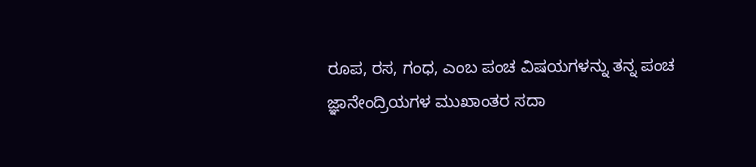ರೂಪ, ರಸ, ಗಂಧ, ಎಂಬ ಪಂಚ ವಿಷಯಗಳನ್ನು ತನ್ನ ಪಂಚ ಜ್ಞಾನೇಂದ್ರಿಯಗಳ ಮುಖಾಂತರ ಸದಾ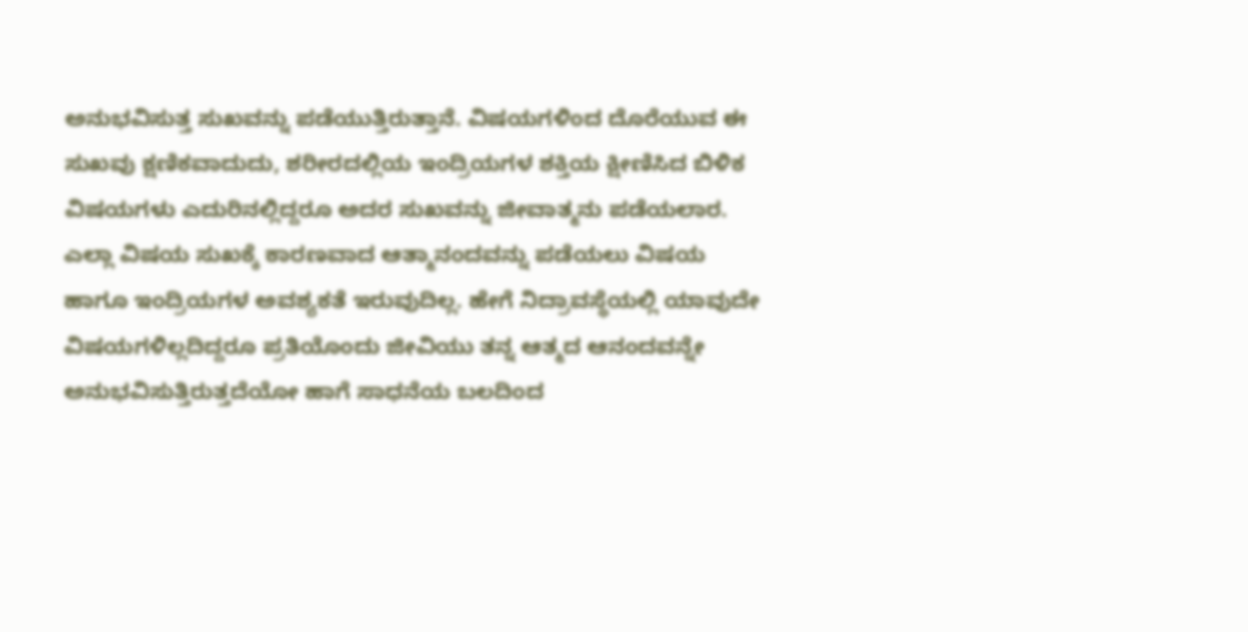ಅನುಭವಿಸುತ್ತ ಸುಖವನ್ನು ಪಡೆಯುತ್ತಿರುತ್ತಾನೆ. ವಿಷಯಗಳಿಂದ ದೊರೆಯುವ ಈ ಸುಖವು ಕ್ಷಣಿಕವಾದುದು, ಶರೀರದಲ್ಲಿಯ ಇಂದ್ರಿಯಗಳ ಶಕ್ತಿಯ ಕ್ಷೀಣಿಸಿದ ಬಿಳಿಕ ವಿಷಯಗಳು ಎದುರಿನಲ್ಲಿದ್ದರೂ ಅದರ ಸುಖವನ್ನು ಜೀವಾತ್ಮನು ಪಡೆಯಲಾರ. ಎಲ್ಲಾ ವಿಷಯ ಸುಖಕ್ಕೆ ಕಾರಣವಾದ ಆತ್ಮಾನಂದವನ್ನು ಪಡೆಯಲು ವಿಷಯ ಹಾಗೂ ಇಂದ್ರಿಯಗಳ ಅವಶ್ಯಕತೆ ಇರುವುದಿಲ್ಲ. ಹೇಗೆ ನಿದ್ರಾವಸ್ಥೆಯಲ್ಲಿ ಯಾವುದೇ ವಿಷಯಗಳಿಲ್ಲದಿದ್ದರೂ ಪ್ರತಿಯೊಂದು ಜೀವಿಯು ತನ್ನ ಆತ್ಮದ ಆನಂದವನ್ನೇ ಅನುಭವಿಸುತ್ತಿರುತ್ತದೆಯೋ ಹಾಗೆ ಸಾಧನೆಯ ಬಲದಿಂದ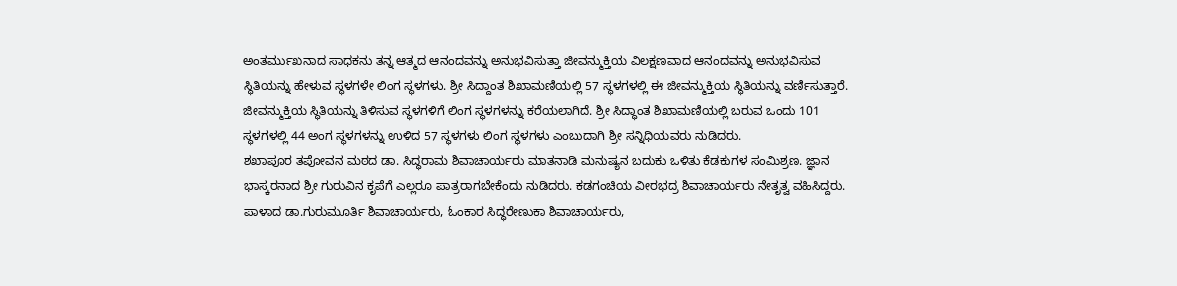ಅಂತರ್ಮುಖನಾದ ಸಾಧಕನು ತನ್ನ ಆತ್ಮದ ಆನಂದವನ್ನು ಅನುಭವಿಸುತ್ತಾ ಜೀವನ್ಮುಕ್ತಿಯ ವಿಲಕ್ಷಣವಾದ ಆನಂದವನ್ನು ಅನುಭವಿಸುವ ಸ್ಥಿತಿಯನ್ನು ಹೇಳುವ ಸ್ಥಳಗಳೇ ಲಿಂಗ ಸ್ಥಳಗಳು. ಶ್ರೀ ಸಿದ್ದಾಂತ ಶಿಖಾಮಣಿಯಲ್ಲಿ 57 ಸ್ಥಳಗಳಲ್ಲಿ ಈ ಜೀವನ್ಮುಕ್ತಿಯ ಸ್ಥಿತಿಯನ್ನು ವರ್ಣಿಸುತ್ತಾರೆ. ಜೀವನ್ಮುಕ್ತಿಯ ಸ್ಥಿತಿಯನ್ನು ತಿಳಿಸುವ ಸ್ಥಳಗಳಿಗೆ ಲಿಂಗ ಸ್ಥಳಗಳನ್ನು ಕರೆಯಲಾಗಿದೆ. ಶ್ರೀ ಸಿದ್ಧಾಂತ ಶಿಖಾಮಣಿಯಲ್ಲಿ ಬರುವ ಒಂದು 101 ಸ್ಥಳಗಳಲ್ಲಿ 44 ಅಂಗ ಸ್ಥಳಗಳನ್ನು ಉಳಿದ 57 ಸ್ಥಳಗಳು ಲಿಂಗ ಸ್ಥಳಗಳು ಎಂಬುದಾಗಿ ಶ್ರೀ ಸನ್ನಿಧಿಯವರು ನುಡಿದರು.
ಶಖಾಪೂರ ತಪೋವನ ಮಠದ ಡಾ. ಸಿದ್ಧರಾಮ ಶಿವಾಚಾರ್ಯರು ಮಾತನಾಡಿ ಮನುಷ್ಯನ ಬದುಕು ಒಳಿತು ಕೆಡಕುಗಳ ಸಂಮಿಶ್ರಣ. ಜ್ಞಾನ ಭಾಸ್ಕರನಾದ ಶ್ರೀ ಗುರುವಿನ ಕೃಪೆಗೆ ಎಲ್ಲರೂ ಪಾತ್ರರಾಗಬೇಕೆಂದು ನುಡಿದರು. ಕಡಗಂಚಿಯ ವೀರಭದ್ರ ಶಿವಾಚಾರ್ಯರು ನೇತೃತ್ವ ವಹಿಸಿದ್ದರು. ಪಾಳಾದ ಡಾ.ಗುರುಮೂರ್ತಿ ಶಿವಾಚಾರ್ಯರು, ಓಂಕಾರ ಸಿದ್ಧರೇಣುಕಾ ಶಿವಾಚಾರ್ಯರು,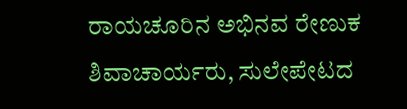ರಾಯಚೂರಿನ ಅಭಿನವ ರೇಣುಕ ಶಿವಾಚಾರ್ಯರು, ಸುಲೇಪೇಟದ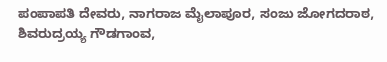ಪಂಪಾಪತಿ ದೇವರು, ನಾಗರಾಜ ಮೈಲಾಪೂರ, ಸಂಜು ಜೋಗದರಾಠ, ಶಿವರುದ್ರಯ್ಯ ಗೌಡಗಾಂವ,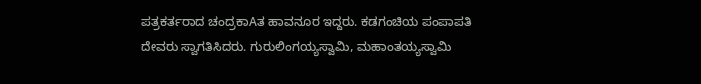ಪತ್ರಕರ್ತರಾದ ಚಂದ್ರಕಾAತ ಹಾವನೂರ ಇದ್ದರು. ಕಡಗಂಚಿಯ ಪಂಪಾಪತಿ ದೇವರು ಸ್ವಾಗತಿಸಿದರು. ಗುರುಲಿಂಗಯ್ಯಸ್ವಾಮಿ, ಮಹಾಂತಯ್ಯಸ್ವಾಮಿ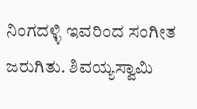ನಿಂಗದಳ್ಳಿ ಇವರಿಂದ ಸಂಗೀತ ಜರುಗಿತು. ಶಿವಯ್ಯಸ್ವಾಮಿ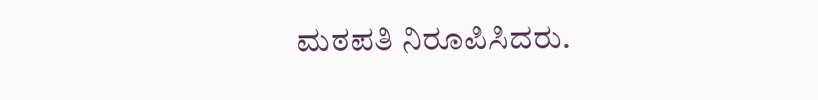ಮಠಪತಿ ನಿರೂಪಿಸಿದರು.